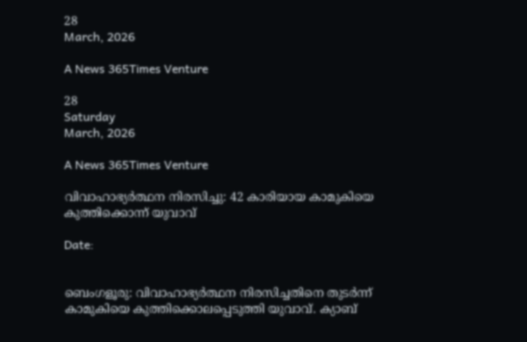28
March, 2026

A News 365Times Venture

28
Saturday
March, 2026

A News 365Times Venture

വിവാഹാഭ്യർത്ഥന നിരസിച്ചു: 42 കാരിയായ കാമുകിയെ കുത്തിക്കൊന്ന് യുവാവ്

Date:


ബെംഗളൂരു: വിവാഹാഭ്യർത്ഥന നിരസിച്ചതിനെ തുടർന്ന് കാമുകിയെ കുത്തിക്കൊലപ്പെടുത്തി യുവാവ്. ക്യാബ്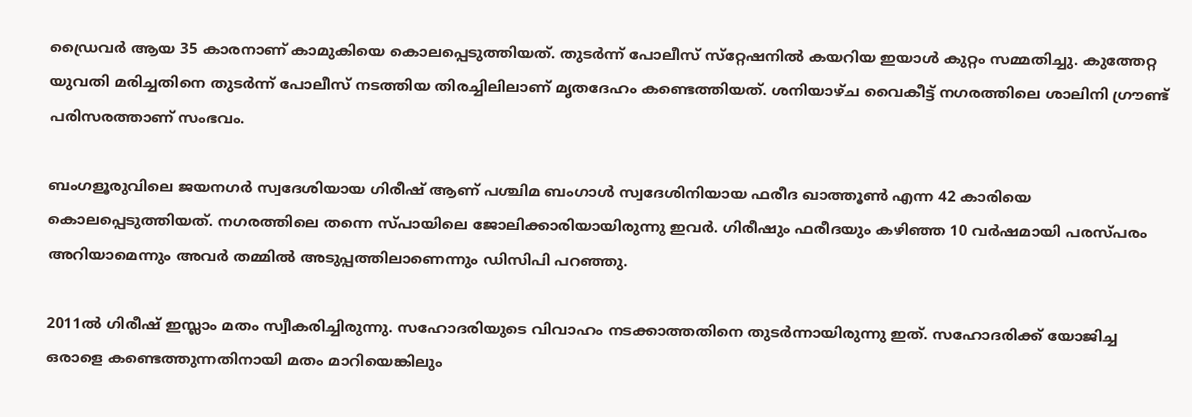ഡ്രൈവർ ആയ 35 കാരനാണ് കാമുകിയെ കൊലപ്പെടുത്തിയത്. തുടർന്ന് പോലീസ് സ്‌റ്റേഷനിൽ കയറിയ ഇയാൾ കുറ്റം സമ്മതിച്ചു. കുത്തേറ്റ യുവതി മരിച്ചതിനെ തുടർന്ന് പോലീസ് നടത്തിയ തിരച്ചിലിലാണ് മൃതദേഹം കണ്ടെത്തിയത്. ശനിയാഴ്ച വൈകീട്ട് നഗരത്തിലെ ശാലിനി ഗ്രൗണ്ട് പരിസരത്താണ് സംഭവം.

ബംഗളൂരുവിലെ ജയനഗർ സ്വദേശിയായ ഗിരീഷ് ആണ് പശ്ചിമ ബംഗാൾ സ്വദേശിനിയായ ഫരീദ ഖാത്തൂൺ എന്ന 42 കാരിയെ കൊലപ്പെടുത്തിയത്. നഗരത്തിലെ തന്നെ സ്പായിലെ ജോലിക്കാരിയായിരുന്നു ഇവർ. ഗിരീഷും ഫരീദയും കഴിഞ്ഞ 10 വർഷമായി പരസ്‌പരം അറിയാമെന്നും അവർ തമ്മിൽ അടുപ്പത്തിലാണെന്നും ഡിസിപി പറഞ്ഞു.

2011ൽ ഗിരീഷ് ഇസ്ലാം മതം സ്വീകരിച്ചിരുന്നു. സഹോദരിയുടെ വിവാഹം നടക്കാത്തതിനെ തുടർന്നായിരുന്നു ഇത്. സഹോദരിക്ക് യോജിച്ച ഒരാളെ കണ്ടെത്തുന്നതിനായി മതം മാറിയെങ്കിലും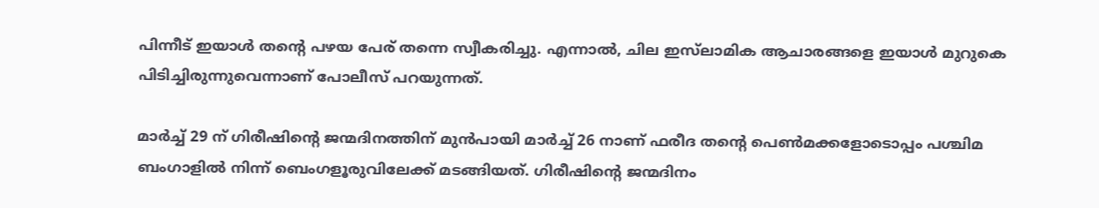പിന്നീട് ഇയാൾ തന്റെ പഴയ പേര് തന്നെ സ്വീകരിച്ചു. എന്നാൽ, ചില ഇസ്‌ലാമിക ആചാരങ്ങളെ ഇയാൾ മുറുകെ പിടിച്ചിരുന്നുവെന്നാണ് പോലീസ് പറയുന്നത്.

മാർച്ച് 29 ന് ഗിരീഷിൻ്റെ ജന്മദിനത്തിന് മുൻപായി മാർച്ച് 26 നാണ് ഫരീദ തൻ്റെ പെൺമക്കളോടൊപ്പം പശ്ചിമ ബംഗാളിൽ നിന്ന് ബെംഗളൂരുവിലേക്ക് മടങ്ങിയത്. ഗിരീഷിൻ്റെ ജന്മദിനം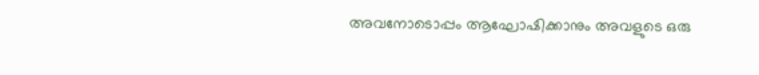അവനോടൊപ്പം ആഘോഷിക്കാനും അവളുടെ ഒരു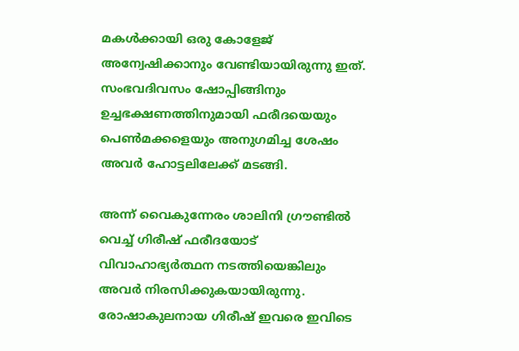മകൾക്കായി ഒരു കോളേജ് അന്വേഷിക്കാനും വേണ്ടിയായിരുന്നു ഇത്. സംഭവദിവസം ഷോപ്പിങ്ങിനും ഉച്ചഭക്ഷണത്തിനുമായി ഫരീദയെയും പെൺമക്കളെയും അനുഗമിച്ച ശേഷം അവർ ഹോട്ടലിലേക്ക് മടങ്ങി.

അന്ന് വൈകുന്നേരം ശാലിനി ഗ്രൗണ്ടിൽ വെച്ച് ഗിരീഷ് ഫരീദയോട് വിവാഹാഭ്യർത്ഥന നടത്തിയെങ്കിലും അവർ നിരസിക്കുകയായിരുന്നു. രോഷാകുലനായ ഗിരീഷ് ഇവരെ ഇവിടെ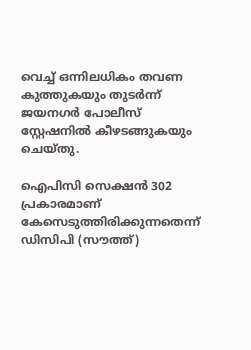വെച്ച് ഒന്നിലധികം തവണ കുത്തുകയും തുടർന്ന് ജയനഗർ പോലീസ് സ്റ്റേഷനിൽ കീഴടങ്ങുകയും ചെയ്തു.

ഐപിസി സെക്ഷൻ 302 പ്രകാരമാണ് കേസെടുത്തിരിക്കുന്നതെന്ന് ഡിസിപി (സൗത്ത്)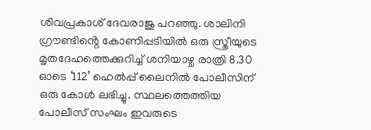ശിവപ്രകാശ് ദേവരാജു പറഞ്ഞു. ശാലിനി ഗ്രൗണ്ടിൻ്റെ കോണിപ്പടിയിൽ ഒരു സ്ത്രീയുടെ മൃതദേഹത്തെക്കുറിച്ച് ശനിയാഴ്ച രാത്രി 8.30 ഓടെ ‘112’ ഹെൽപ്പ് ലൈനിൽ പോലീസിന് ഒരു കോൾ ലഭിച്ചു. സ്ഥലത്തെത്തിയ പോലീസ് സംഘം ഇവരുടെ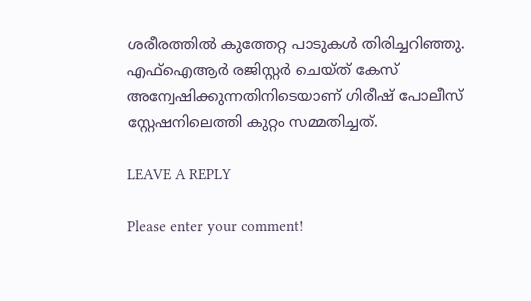ശരീരത്തിൽ കുത്തേറ്റ പാടുകൾ തിരിച്ചറിഞ്ഞു. എഫ്ഐആർ രജിസ്റ്റർ ചെയ്ത് കേസ് അന്വേഷിക്കുന്നതിനിടെയാണ് ഗിരീഷ് പോലീസ് സ്റ്റേഷനിലെത്തി കുറ്റം സമ്മതിച്ചത്.

LEAVE A REPLY

Please enter your comment!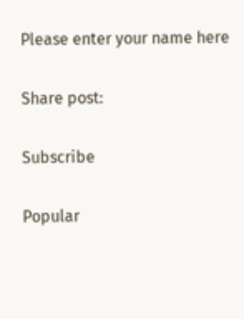Please enter your name here

Share post:

Subscribe

Popular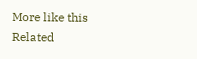More like this
Related